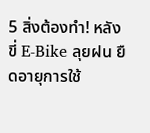5 สิ่งต้องทำ! หลังขี่ E-Bike ลุยฝน ยืดอายุการใช้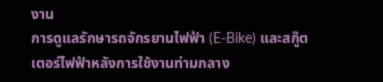งาน
การดูแลรักษารถจักรยานไฟฟ้า (E-Bike) และสกู๊ตเตอร์ไฟฟ้าหลังการใช้งานท่ามกลาง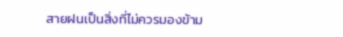สายฝนเป็นสิ่งที่ไม่ควรมองข้าม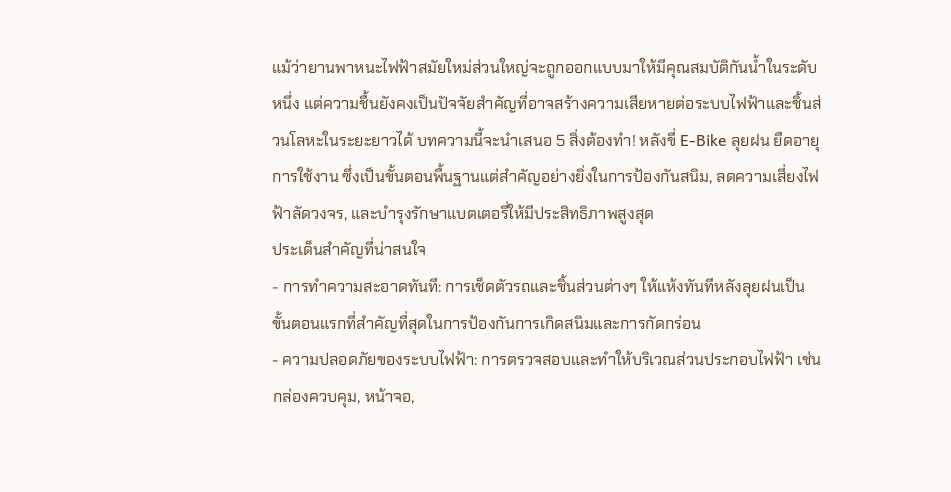แม้ว่ายานพาหนะไฟฟ้าสมัยใหม่ส่วนใหญ่จะถูกออกแบบมาให้มีคุณสมบัติกันน้ำในระดับหนึ่ง แต่ความชื้นยังคงเป็นปัจจัยสำคัญที่อาจสร้างความเสียหายต่อระบบไฟฟ้าและชิ้นส่วนโลหะในระยะยาวได้ บทความนี้จะนำเสนอ 5 สิ่งต้องทำ! หลังขี่ E-Bike ลุยฝน ยืดอายุการใช้งาน ซึ่งเป็นขั้นตอนพื้นฐานแต่สำคัญอย่างยิ่งในการป้องกันสนิม, ลดความเสี่ยงไฟฟ้าลัดวงจร, และบำรุงรักษาแบตเตอรี่ให้มีประสิทธิภาพสูงสุด
ประเด็นสำคัญที่น่าสนใจ
- การทำความสะอาดทันที: การเช็ดตัวรถและชิ้นส่วนต่างๆ ให้แห้งทันทีหลังลุยฝนเป็นขั้นตอนแรกที่สำคัญที่สุดในการป้องกันการเกิดสนิมและการกัดกร่อน
- ความปลอดภัยของระบบไฟฟ้า: การตรวจสอบและทำให้บริเวณส่วนประกอบไฟฟ้า เช่น กล่องควบคุม, หน้าจอ,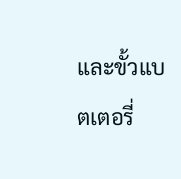และขั้วแบตเตอรี่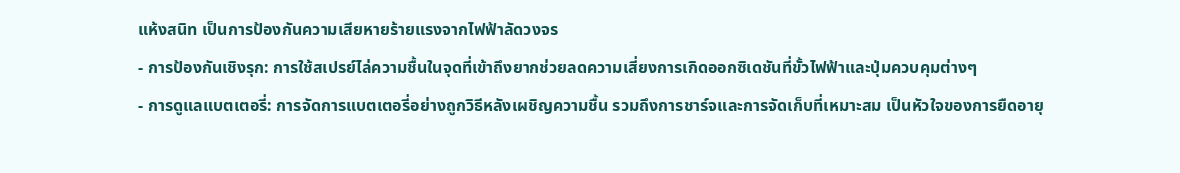แห้งสนิท เป็นการป้องกันความเสียหายร้ายแรงจากไฟฟ้าลัดวงจร
- การป้องกันเชิงรุก: การใช้สเปรย์ไล่ความชื้นในจุดที่เข้าถึงยากช่วยลดความเสี่ยงการเกิดออกซิเดชันที่ขั้วไฟฟ้าและปุ่มควบคุมต่างๆ
- การดูแลแบตเตอรี่: การจัดการแบตเตอรี่อย่างถูกวิธีหลังเผชิญความชื้น รวมถึงการชาร์จและการจัดเก็บที่เหมาะสม เป็นหัวใจของการยืดอายุ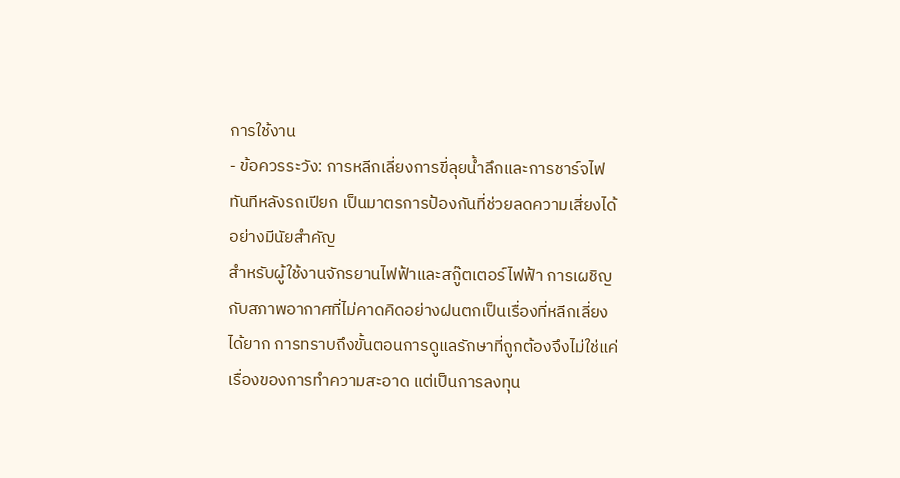การใช้งาน
- ข้อควรระวัง: การหลีกเลี่ยงการขี่ลุยน้ำลึกและการชาร์จไฟทันทีหลังรถเปียก เป็นมาตรการป้องกันที่ช่วยลดความเสี่ยงได้อย่างมีนัยสำคัญ
สำหรับผู้ใช้งานจักรยานไฟฟ้าและสกู๊ตเตอร์ไฟฟ้า การเผชิญกับสภาพอากาศที่ไม่คาดคิดอย่างฝนตกเป็นเรื่องที่หลีกเลี่ยงได้ยาก การทราบถึงขั้นตอนการดูแลรักษาที่ถูกต้องจึงไม่ใช่แค่เรื่องของการทำความสะอาด แต่เป็นการลงทุน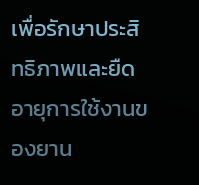เพื่อรักษาประสิทธิภาพและยืดอายุการใช้งานของยาน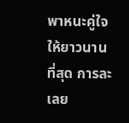พาหนะคู่ใจให้ยาวนานที่สุด การละเลย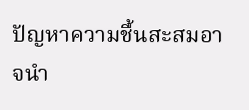ปัญหาความชื้นสะสมอาจนำ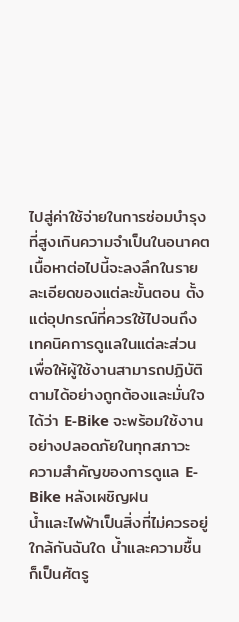ไปสู่ค่าใช้จ่ายในการซ่อมบำรุงที่สูงเกินความจำเป็นในอนาคต
เนื้อหาต่อไปนี้จะลงลึกในรายละเอียดของแต่ละขั้นตอน ตั้งแต่อุปกรณ์ที่ควรใช้ไปจนถึงเทคนิคการดูแลในแต่ละส่วน เพื่อให้ผู้ใช้งานสามารถปฏิบัติตามได้อย่างถูกต้องและมั่นใจได้ว่า E-Bike จะพร้อมใช้งานอย่างปลอดภัยในทุกสภาวะ
ความสำคัญของการดูแล E-Bike หลังเผชิญฝน
น้ำและไฟฟ้าเป็นสิ่งที่ไม่ควรอยู่ใกล้กันฉันใด น้ำและความชื้นก็เป็นศัตรู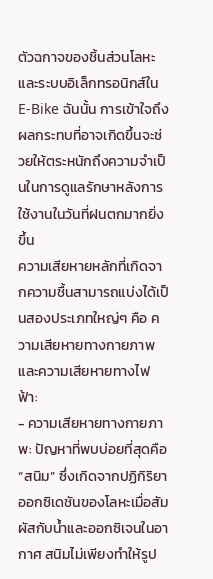ตัวฉกาจของชิ้นส่วนโลหะและระบบอิเล็กทรอนิกส์ใน E-Bike ฉันนั้น การเข้าใจถึงผลกระทบที่อาจเกิดขึ้นจะช่วยให้ตระหนักถึงความจำเป็นในการดูแลรักษาหลังการใช้งานในวันที่ฝนตกมากยิ่งขึ้น
ความเสียหายหลักที่เกิดจากความชื้นสามารถแบ่งได้เป็นสองประเภทใหญ่ๆ คือ ความเสียหายทางกายภาพ และความเสียหายทางไฟฟ้า:
- ความเสียหายทางกายภาพ: ปัญหาที่พบบ่อยที่สุดคือ “สนิม” ซึ่งเกิดจากปฏิกิริยาออกซิเดชันของโลหะเมื่อสัมผัสกับน้ำและออกซิเจนในอากาศ สนิมไม่เพียงทำให้รูป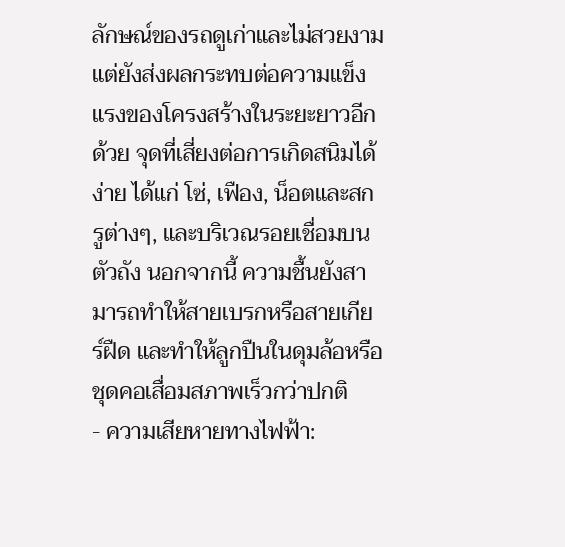ลักษณ์ของรถดูเก่าและไม่สวยงาม แต่ยังส่งผลกระทบต่อความแข็งแรงของโครงสร้างในระยะยาวอีกด้วย จุดที่เสี่ยงต่อการเกิดสนิมได้ง่าย ได้แก่ โซ่, เฟือง, น็อตและสกรูต่างๆ, และบริเวณรอยเชื่อมบนตัวถัง นอกจากนี้ ความชื้นยังสามารถทำให้สายเบรกหรือสายเกียร์ฝืด และทำให้ลูกปืนในดุมล้อหรือชุดคอเสื่อมสภาพเร็วกว่าปกติ
- ความเสียหายทางไฟฟ้า: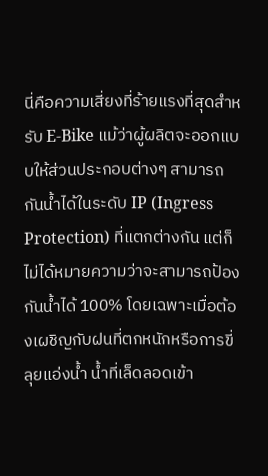นี่คือความเสี่ยงที่ร้ายแรงที่สุดสำหรับ E-Bike แม้ว่าผู้ผลิตจะออกแบบให้ส่วนประกอบต่างๆ สามารถกันน้ำได้ในระดับ IP (Ingress Protection) ที่แตกต่างกัน แต่ก็ไม่ได้หมายความว่าจะสามารถป้องกันน้ำได้ 100% โดยเฉพาะเมื่อต้องเผชิญกับฝนที่ตกหนักหรือการขี่ลุยแอ่งน้ำ น้ำที่เล็ดลอดเข้า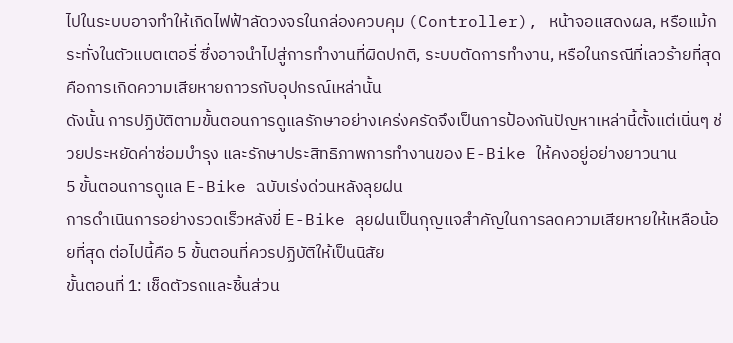ไปในระบบอาจทำให้เกิดไฟฟ้าลัดวงจรในกล่องควบคุม (Controller), หน้าจอแสดงผล, หรือแม้กระทั่งในตัวแบตเตอรี่ ซึ่งอาจนำไปสู่การทำงานที่ผิดปกติ, ระบบตัดการทำงาน, หรือในกรณีที่เลวร้ายที่สุดคือการเกิดความเสียหายถาวรกับอุปกรณ์เหล่านั้น
ดังนั้น การปฏิบัติตามขั้นตอนการดูแลรักษาอย่างเคร่งครัดจึงเป็นการป้องกันปัญหาเหล่านี้ตั้งแต่เนิ่นๆ ช่วยประหยัดค่าซ่อมบำรุง และรักษาประสิทธิภาพการทำงานของ E-Bike ให้คงอยู่อย่างยาวนาน
5 ขั้นตอนการดูแล E-Bike ฉบับเร่งด่วนหลังลุยฝน
การดำเนินการอย่างรวดเร็วหลังขี่ E-Bike ลุยฝนเป็นกุญแจสำคัญในการลดความเสียหายให้เหลือน้อยที่สุด ต่อไปนี้คือ 5 ขั้นตอนที่ควรปฏิบัติให้เป็นนิสัย
ขั้นตอนที่ 1: เช็ดตัวรถและชิ้นส่วน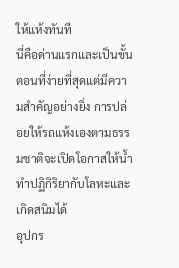ให้แห้งทันที
นี่คือด่านแรกและเป็นขั้นตอนที่ง่ายที่สุดแต่มีความสำคัญอย่างยิ่ง การปล่อยให้รถแห้งเองตามธรรมชาติจะเปิดโอกาสให้น้ำทำปฏิกิริยากับโลหะและเกิดสนิมได้
อุปกร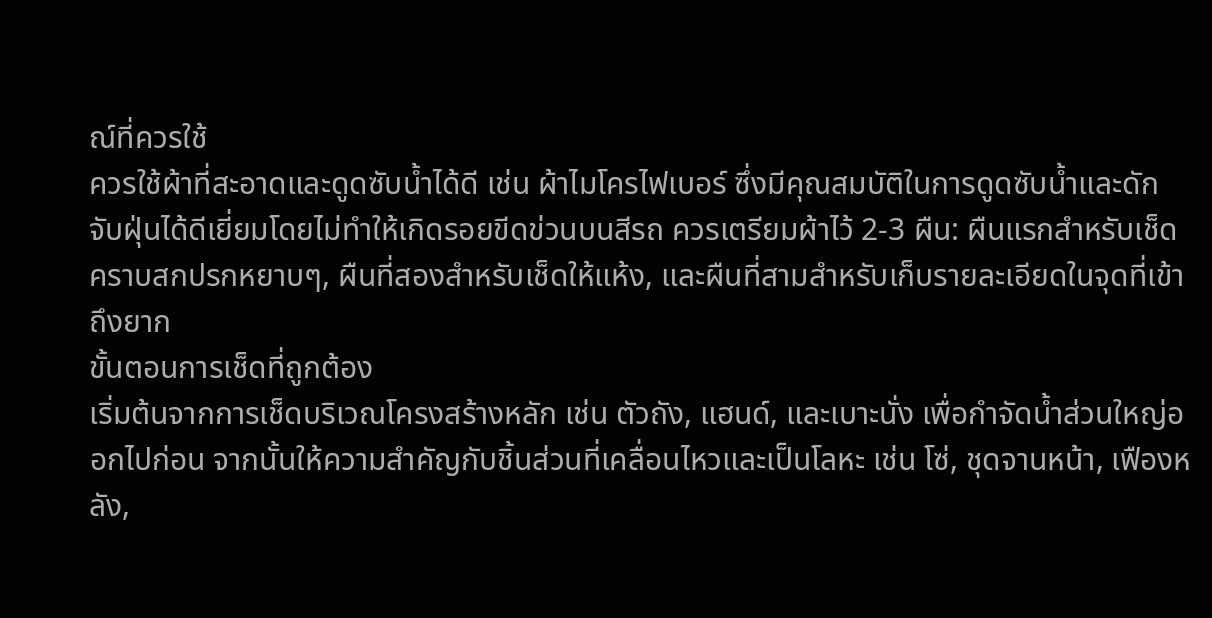ณ์ที่ควรใช้
ควรใช้ผ้าที่สะอาดและดูดซับน้ำได้ดี เช่น ผ้าไมโครไฟเบอร์ ซึ่งมีคุณสมบัติในการดูดซับน้ำและดักจับฝุ่นได้ดีเยี่ยมโดยไม่ทำให้เกิดรอยขีดข่วนบนสีรถ ควรเตรียมผ้าไว้ 2-3 ผืน: ผืนแรกสำหรับเช็ดคราบสกปรกหยาบๆ, ผืนที่สองสำหรับเช็ดให้แห้ง, และผืนที่สามสำหรับเก็บรายละเอียดในจุดที่เข้าถึงยาก
ขั้นตอนการเช็ดที่ถูกต้อง
เริ่มต้นจากการเช็ดบริเวณโครงสร้างหลัก เช่น ตัวถัง, แฮนด์, และเบาะนั่ง เพื่อกำจัดน้ำส่วนใหญ่ออกไปก่อน จากนั้นให้ความสำคัญกับชิ้นส่วนที่เคลื่อนไหวและเป็นโลหะ เช่น โซ่, ชุดจานหน้า, เฟืองหลัง,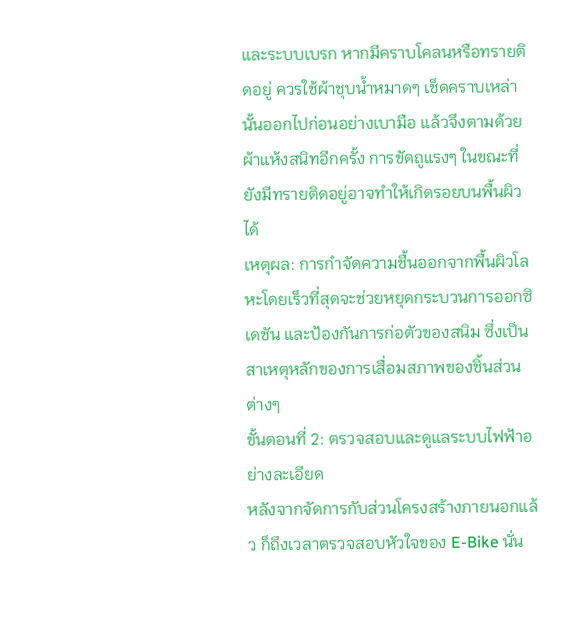และระบบเบรก หากมีคราบโคลนหรือทรายติดอยู่ ควรใช้ผ้าชุบน้ำหมาดๆ เช็ดคราบเหล่านั้นออกไปก่อนอย่างเบามือ แล้วจึงตามด้วยผ้าแห้งสนิทอีกครั้ง การขัดถูแรงๆ ในขณะที่ยังมีทรายติดอยู่อาจทำให้เกิดรอยบนพื้นผิวได้
เหตุผล: การกำจัดความชื้นออกจากพื้นผิวโลหะโดยเร็วที่สุดจะช่วยหยุดกระบวนการออกซิเดชัน และป้องกันการก่อตัวของสนิม ซึ่งเป็นสาเหตุหลักของการเสื่อมสภาพของชิ้นส่วนต่างๆ
ขั้นตอนที่ 2: ตรวจสอบและดูแลระบบไฟฟ้าอย่างละเอียด
หลังจากจัดการกับส่วนโครงสร้างภายนอกแล้ว ก็ถึงเวลาตรวจสอบหัวใจของ E-Bike นั่น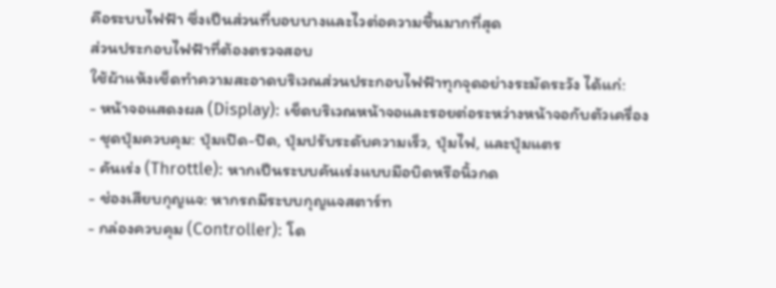คือระบบไฟฟ้า ซึ่งเป็นส่วนที่บอบบางและไวต่อความชื้นมากที่สุด
ส่วนประกอบไฟฟ้าที่ต้องตรวจสอบ
ใช้ผ้าแห้งเช็ดทำความสะอาดบริเวณส่วนประกอบไฟฟ้าทุกจุดอย่างระมัดระวัง ได้แก่:
- หน้าจอแสดงผล (Display): เช็ดบริเวณหน้าจอและรอยต่อระหว่างหน้าจอกับตัวเครื่อง
- ชุดปุ่มควบคุม: ปุ่มเปิด-ปิด, ปุ่มปรับระดับความเร็ว, ปุ่มไฟ, และปุ่มแตร
- คันเร่ง (Throttle): หากเป็นระบบคันเร่งแบบมือบิดหรือนิ้วกด
- ช่องเสียบกุญแจ: หากรถมีระบบกุญแจสตาร์ท
- กล่องควบคุม (Controller): โด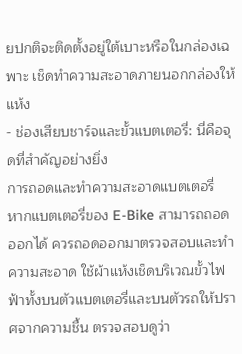ยปกติจะติดตั้งอยู่ใต้เบาะหรือในกล่องเฉพาะ เช็ดทำความสะอาดภายนอกกล่องให้แห้ง
- ช่องเสียบชาร์จและขั้วแบตเตอรี่: นี่คือจุดที่สำคัญอย่างยิ่ง
การถอดและทำความสะอาดแบตเตอรี่
หากแบตเตอรี่ของ E-Bike สามารถถอดออกได้ ควรถอดออกมาตรวจสอบและทำความสะอาด ใช้ผ้าแห้งเช็ดบริเวณขั้วไฟฟ้าทั้งบนตัวแบตเตอรี่และบนตัวรถให้ปราศจากความชื้น ตรวจสอบดูว่า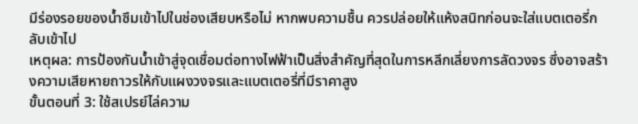มีร่องรอยของน้ำซึมเข้าไปในช่องเสียบหรือไม่ หากพบความชื้น ควรปล่อยให้แห้งสนิทก่อนจะใส่แบตเตอรี่กลับเข้าไป
เหตุผล: การป้องกันน้ำเข้าสู่จุดเชื่อมต่อทางไฟฟ้าเป็นสิ่งสำคัญที่สุดในการหลีกเลี่ยงการลัดวงจร ซึ่งอาจสร้างความเสียหายถาวรให้กับแผงวงจรและแบตเตอรี่ที่มีราคาสูง
ขั้นตอนที่ 3: ใช้สเปรย์ไล่ความ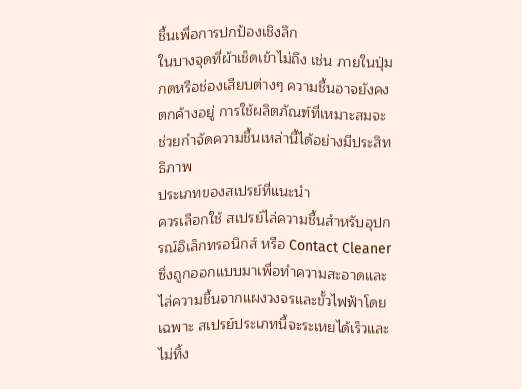ชื้นเพื่อการปกป้องเชิงลึก
ในบางจุดที่ผ้าเช็ดเข้าไม่ถึง เช่น ภายในปุ่มกดหรือช่องเสียบต่างๆ ความชื้นอาจยังคงตกค้างอยู่ การใช้ผลิตภัณฑ์ที่เหมาะสมจะช่วยกำจัดความชื้นเหล่านี้ได้อย่างมีประสิทธิภาพ
ประเภทของสเปรย์ที่แนะนำ
ควรเลือกใช้ สเปรย์ไล่ความชื้นสำหรับอุปกรณ์อิเล็กทรอนิกส์ หรือ Contact Cleaner ซึ่งถูกออกแบบมาเพื่อทำความสะอาดและไล่ความชื้นจากแผงวงจรและขั้วไฟฟ้าโดยเฉพาะ สเปรย์ประเภทนี้จะระเหยได้เร็วและไม่ทิ้ง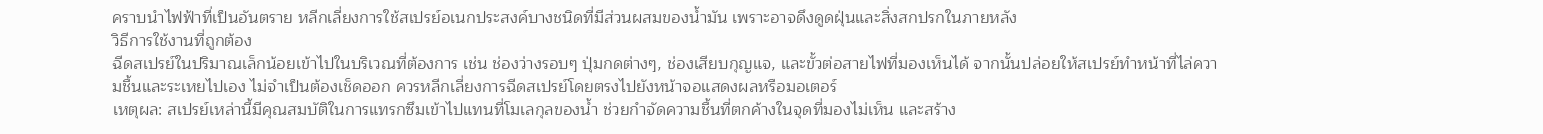คราบนำไฟฟ้าที่เป็นอันตราย หลีกเลี่ยงการใช้สเปรย์อเนกประสงค์บางชนิดที่มีส่วนผสมของน้ำมัน เพราะอาจดึงดูดฝุ่นและสิ่งสกปรกในภายหลัง
วิธีการใช้งานที่ถูกต้อง
ฉีดสเปรย์ในปริมาณเล็กน้อยเข้าไปในบริเวณที่ต้องการ เช่น ช่องว่างรอบๆ ปุ่มกดต่างๆ, ช่องเสียบกุญแจ, และขั้วต่อสายไฟที่มองเห็นได้ จากนั้นปล่อยให้สเปรย์ทำหน้าที่ไล่ความชื้นและระเหยไปเอง ไม่จำเป็นต้องเช็ดออก ควรหลีกเลี่ยงการฉีดสเปรย์โดยตรงไปยังหน้าจอแสดงผลหรือมอเตอร์
เหตุผล: สเปรย์เหล่านี้มีคุณสมบัติในการแทรกซึมเข้าไปแทนที่โมเลกุลของน้ำ ช่วยกำจัดความชื้นที่ตกค้างในจุดที่มองไม่เห็น และสร้าง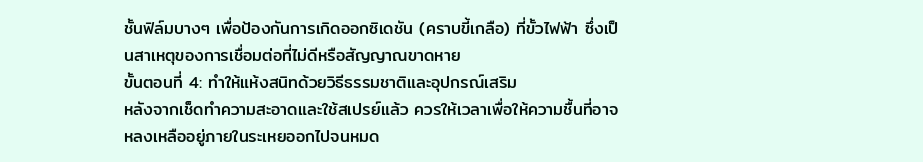ชั้นฟิล์มบางๆ เพื่อป้องกันการเกิดออกซิเดชัน (คราบขี้เกลือ) ที่ขั้วไฟฟ้า ซึ่งเป็นสาเหตุของการเชื่อมต่อที่ไม่ดีหรือสัญญาณขาดหาย
ขั้นตอนที่ 4: ทำให้แห้งสนิทด้วยวิธีธรรมชาติและอุปกรณ์เสริม
หลังจากเช็ดทำความสะอาดและใช้สเปรย์แล้ว ควรให้เวลาเพื่อให้ความชื้นที่อาจหลงเหลืออยู่ภายในระเหยออกไปจนหมด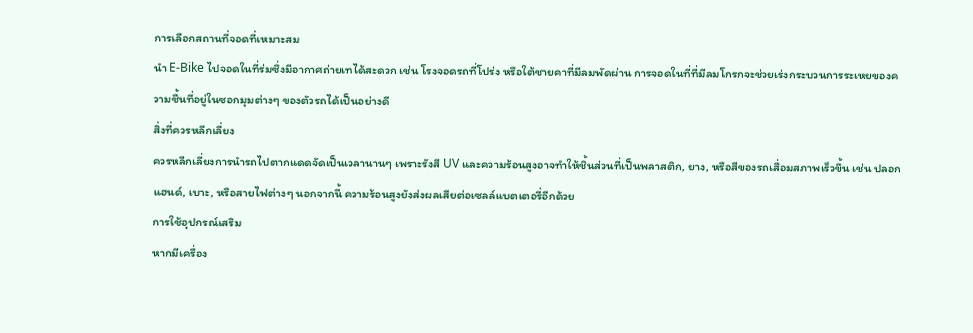การเลือกสถานที่จอดที่เหมาะสม
นำ E-Bike ไปจอดในที่ร่มซึ่งมีอากาศถ่ายเทได้สะดวก เช่น โรงจอดรถที่โปร่ง หรือใต้ชายคาที่มีลมพัดผ่าน การจอดในที่ที่มีลมโกรกจะช่วยเร่งกระบวนการระเหยของความชื้นที่อยู่ในซอกมุมต่างๆ ของตัวรถได้เป็นอย่างดี
สิ่งที่ควรหลีกเลี่ยง
ควรหลีกเลี่ยงการนำรถไปตากแดดจัดเป็นเวลานานๆ เพราะรังสี UV และความร้อนสูงอาจทำให้ชิ้นส่วนที่เป็นพลาสติก, ยาง, หรือสีของรถเสื่อมสภาพเร็วขึ้น เช่น ปลอกแฮนด์, เบาะ, หรือสายไฟต่างๆ นอกจากนี้ ความร้อนสูงยังส่งผลเสียต่อเซลล์แบตเตอรี่อีกด้วย
การใช้อุปกรณ์เสริม
หากมีเครื่อง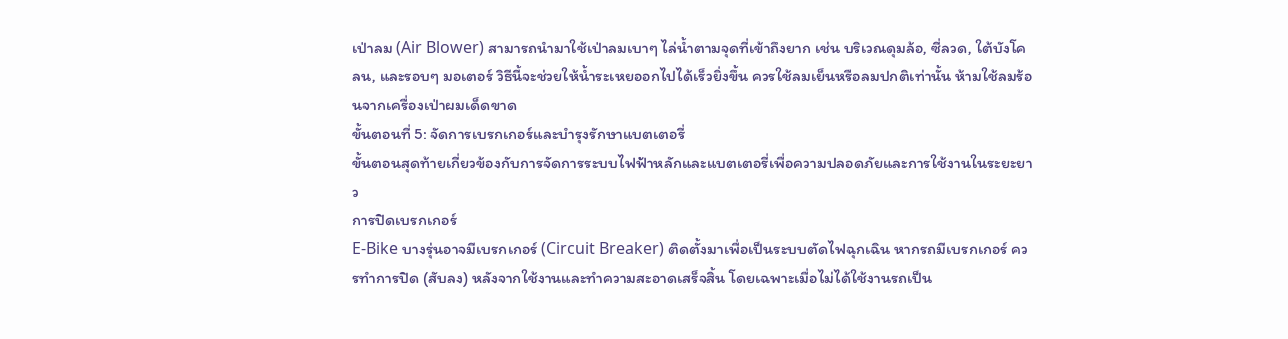เป่าลม (Air Blower) สามารถนำมาใช้เป่าลมเบาๆ ไล่น้ำตามจุดที่เข้าถึงยาก เช่น บริเวณดุมล้อ, ซี่ลวด, ใต้บังโคลน, และรอบๆ มอเตอร์ วิธีนี้จะช่วยให้น้ำระเหยออกไปได้เร็วยิ่งขึ้น ควรใช้ลมเย็นหรือลมปกติเท่านั้น ห้ามใช้ลมร้อนจากเครื่องเป่าผมเด็ดขาด
ขั้นตอนที่ 5: จัดการเบรกเกอร์และบำรุงรักษาแบตเตอรี่
ขั้นตอนสุดท้ายเกี่ยวข้องกับการจัดการระบบไฟฟ้าหลักและแบตเตอรี่เพื่อความปลอดภัยและการใช้งานในระยะยาว
การปิดเบรกเกอร์
E-Bike บางรุ่นอาจมีเบรกเกอร์ (Circuit Breaker) ติดตั้งมาเพื่อเป็นระบบตัดไฟฉุกเฉิน หากรถมีเบรกเกอร์ ควรทำการปิด (สับลง) หลังจากใช้งานและทำความสะอาดเสร็จสิ้น โดยเฉพาะเมื่อไม่ได้ใช้งานรถเป็น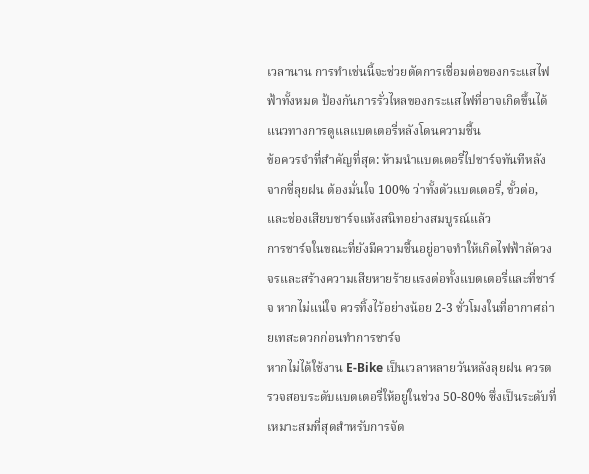เวลานาน การทำเช่นนี้จะช่วยตัดการเชื่อมต่อของกระแสไฟฟ้าทั้งหมด ป้องกันการรั่วไหลของกระแสไฟที่อาจเกิดขึ้นได้
แนวทางการดูแลแบตเตอรี่หลังโดนความชื้น
ข้อควรจำที่สำคัญที่สุด: ห้ามนำแบตเตอรี่ไปชาร์จทันทีหลังจากขี่ลุยฝน ต้องมั่นใจ 100% ว่าทั้งตัวแบตเตอรี่, ขั้วต่อ, และช่องเสียบชาร์จแห้งสนิทอย่างสมบูรณ์แล้ว
การชาร์จในขณะที่ยังมีความชื้นอยู่อาจทำให้เกิดไฟฟ้าลัดวงจรและสร้างความเสียหายร้ายแรงต่อทั้งแบตเตอรี่และที่ชาร์จ หากไม่แน่ใจ ควรทิ้งไว้อย่างน้อย 2-3 ชั่วโมงในที่อากาศถ่ายเทสะดวกก่อนทำการชาร์จ
หากไม่ได้ใช้งาน E-Bike เป็นเวลาหลายวันหลังลุยฝน ควรตรวจสอบระดับแบตเตอรี่ให้อยู่ในช่วง 50-80% ซึ่งเป็นระดับที่เหมาะสมที่สุดสำหรับการจัด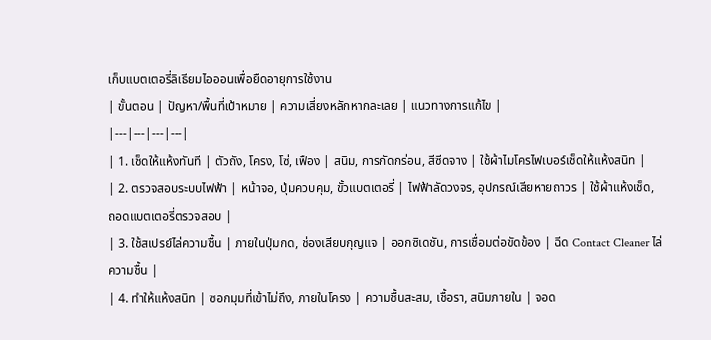เก็บแบตเตอรี่ลิเธียมไอออนเพื่อยืดอายุการใช้งาน
| ขั้นตอน | ปัญหา/พื้นที่เป้าหมาย | ความเสี่ยงหลักหากละเลย | แนวทางการแก้ไข |
|---|---|---|---|
| 1. เช็ดให้แห้งทันที | ตัวถัง, โครง, โซ่, เฟือง | สนิม, การกัดกร่อน, สีซีดจาง | ใช้ผ้าไมโครไฟเบอร์เช็ดให้แห้งสนิท |
| 2. ตรวจสอบระบบไฟฟ้า | หน้าจอ, ปุ่มควบคุม, ขั้วแบตเตอรี่ | ไฟฟ้าลัดวงจร, อุปกรณ์เสียหายถาวร | ใช้ผ้าแห้งเช็ด, ถอดแบตเตอรี่ตรวจสอบ |
| 3. ใช้สเปรย์ไล่ความชื้น | ภายในปุ่มกด, ช่องเสียบกุญแจ | ออกซิเดชัน, การเชื่อมต่อขัดข้อง | ฉีด Contact Cleaner ไล่ความชื้น |
| 4. ทำให้แห้งสนิท | ซอกมุมที่เข้าไม่ถึง, ภายในโครง | ความชื้นสะสม, เชื้อรา, สนิมภายใน | จอด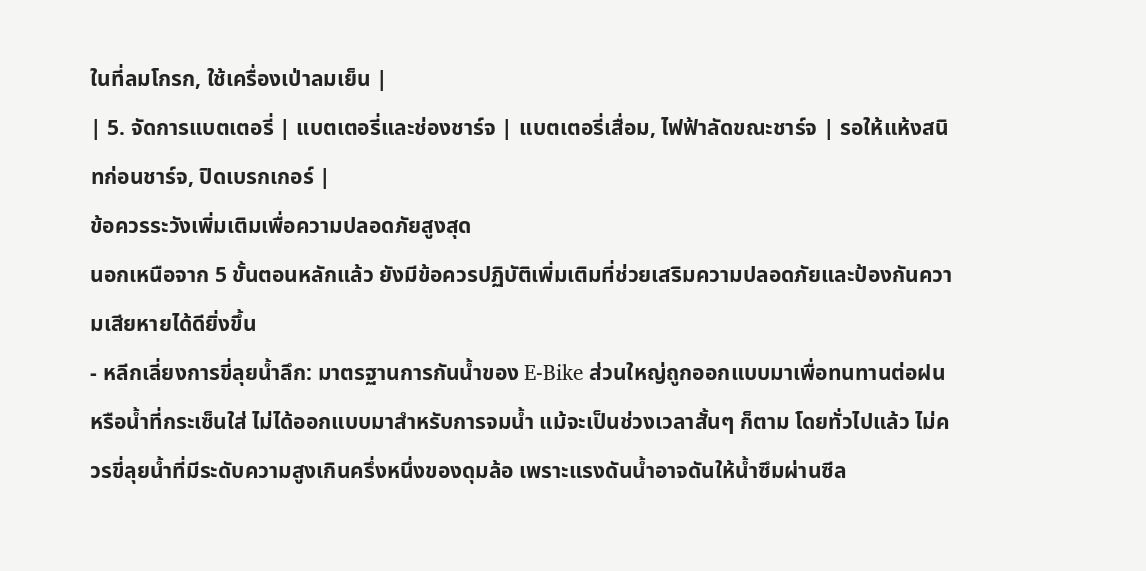ในที่ลมโกรก, ใช้เครื่องเป่าลมเย็น |
| 5. จัดการแบตเตอรี่ | แบตเตอรี่และช่องชาร์จ | แบตเตอรี่เสื่อม, ไฟฟ้าลัดขณะชาร์จ | รอให้แห้งสนิทก่อนชาร์จ, ปิดเบรกเกอร์ |
ข้อควรระวังเพิ่มเติมเพื่อความปลอดภัยสูงสุด
นอกเหนือจาก 5 ขั้นตอนหลักแล้ว ยังมีข้อควรปฏิบัติเพิ่มเติมที่ช่วยเสริมความปลอดภัยและป้องกันความเสียหายได้ดียิ่งขึ้น
- หลีกเลี่ยงการขี่ลุยน้ำลึก: มาตรฐานการกันน้ำของ E-Bike ส่วนใหญ่ถูกออกแบบมาเพื่อทนทานต่อฝนหรือน้ำที่กระเซ็นใส่ ไม่ได้ออกแบบมาสำหรับการจมน้ำ แม้จะเป็นช่วงเวลาสั้นๆ ก็ตาม โดยทั่วไปแล้ว ไม่ควรขี่ลุยน้ำที่มีระดับความสูงเกินครึ่งหนึ่งของดุมล้อ เพราะแรงดันน้ำอาจดันให้น้ำซึมผ่านซีล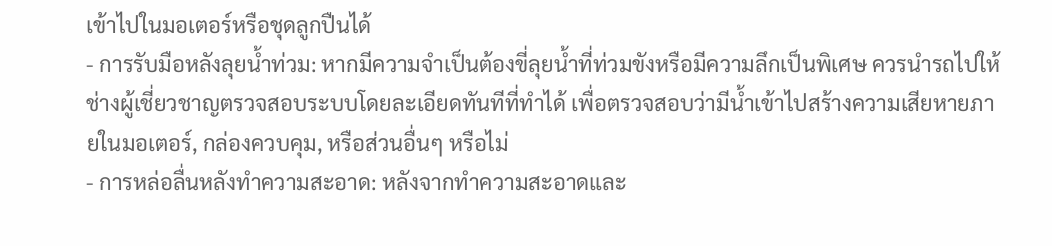เข้าไปในมอเตอร์หรือชุดลูกปืนได้
- การรับมือหลังลุยน้ำท่วม: หากมีความจำเป็นต้องขี่ลุยน้ำที่ท่วมขังหรือมีความลึกเป็นพิเศษ ควรนำรถไปให้ช่างผู้เชี่ยวชาญตรวจสอบระบบโดยละเอียดทันทีที่ทำได้ เพื่อตรวจสอบว่ามีน้ำเข้าไปสร้างความเสียหายภายในมอเตอร์, กล่องควบคุม, หรือส่วนอื่นๆ หรือไม่
- การหล่อลื่นหลังทำความสะอาด: หลังจากทำความสะอาดและ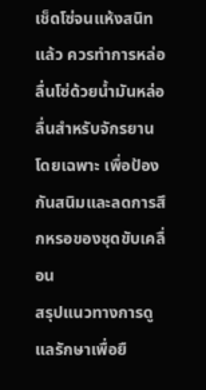เช็ดโซ่จนแห้งสนิทแล้ว ควรทำการหล่อลื่นโซ่ด้วยน้ำมันหล่อลื่นสำหรับจักรยานโดยเฉพาะ เพื่อป้องกันสนิมและลดการสึกหรอของชุดขับเคลื่อน
สรุปแนวทางการดูแลรักษาเพื่อยื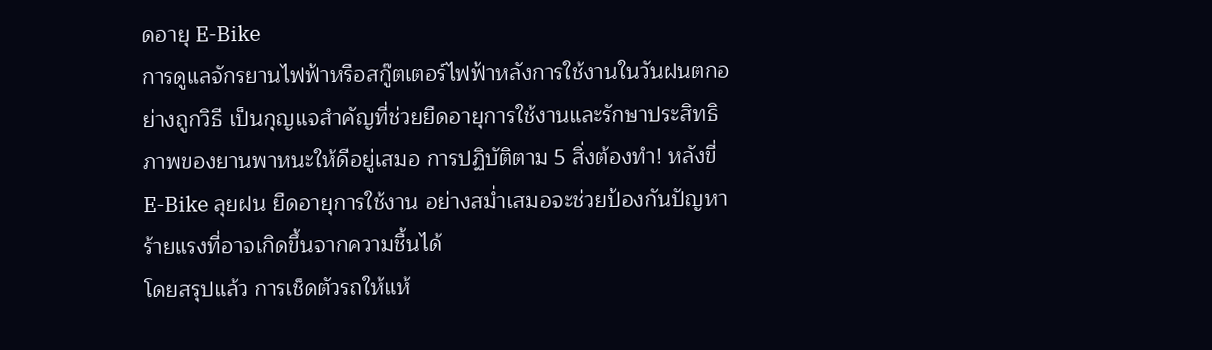ดอายุ E-Bike
การดูแลจักรยานไฟฟ้าหรือสกู๊ตเตอร์ไฟฟ้าหลังการใช้งานในวันฝนตกอย่างถูกวิธี เป็นกุญแจสำคัญที่ช่วยยืดอายุการใช้งานและรักษาประสิทธิภาพของยานพาหนะให้ดีอยู่เสมอ การปฏิบัติตาม 5 สิ่งต้องทำ! หลังขี่ E-Bike ลุยฝน ยืดอายุการใช้งาน อย่างสม่ำเสมอจะช่วยป้องกันปัญหาร้ายแรงที่อาจเกิดขึ้นจากความชื้นได้
โดยสรุปแล้ว การเช็ดตัวรถให้แห้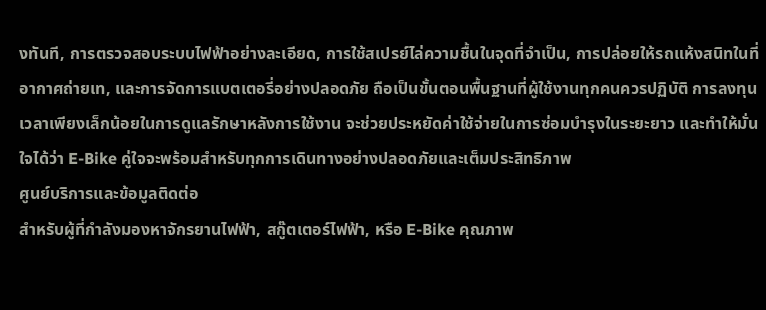งทันที, การตรวจสอบระบบไฟฟ้าอย่างละเอียด, การใช้สเปรย์ไล่ความชื้นในจุดที่จำเป็น, การปล่อยให้รถแห้งสนิทในที่อากาศถ่ายเท, และการจัดการแบตเตอรี่อย่างปลอดภัย ถือเป็นขั้นตอนพื้นฐานที่ผู้ใช้งานทุกคนควรปฏิบัติ การลงทุนเวลาเพียงเล็กน้อยในการดูแลรักษาหลังการใช้งาน จะช่วยประหยัดค่าใช้จ่ายในการซ่อมบำรุงในระยะยาว และทำให้มั่นใจได้ว่า E-Bike คู่ใจจะพร้อมสำหรับทุกการเดินทางอย่างปลอดภัยและเต็มประสิทธิภาพ
ศูนย์บริการและข้อมูลติดต่อ
สำหรับผู้ที่กำลังมองหาจักรยานไฟฟ้า, สกู๊ตเตอร์ไฟฟ้า, หรือ E-Bike คุณภาพ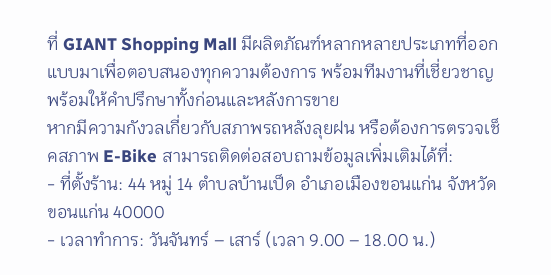ที่ GIANT Shopping Mall มีผลิตภัณฑ์หลากหลายประเภทที่ออกแบบมาเพื่อตอบสนองทุกความต้องการ พร้อมทีมงานที่เชี่ยวชาญพร้อมให้คำปรึกษาทั้งก่อนและหลังการขาย
หากมีความกังวลเกี่ยวกับสภาพรถหลังลุยฝน หรือต้องการตรวจเช็คสภาพ E-Bike สามารถติดต่อสอบถามข้อมูลเพิ่มเติมได้ที่:
- ที่ตั้งร้าน: 44 หมู่ 14 ตำบลบ้านเป็ด อำเภอเมืองขอนแก่น จังหวัดขอนแก่น 40000
- เวลาทำการ: วันจันทร์ – เสาร์ (เวลา 9.00 – 18.00 น.)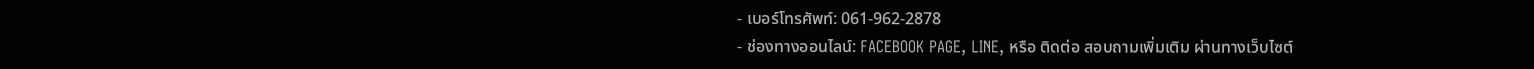- เบอร์โทรศัพท์: 061-962-2878
- ช่องทางออนไลน์: FACEBOOK PAGE, LINE, หรือ ติดต่อ สอบถามเพิ่มเติม ผ่านทางเว็บไซต์